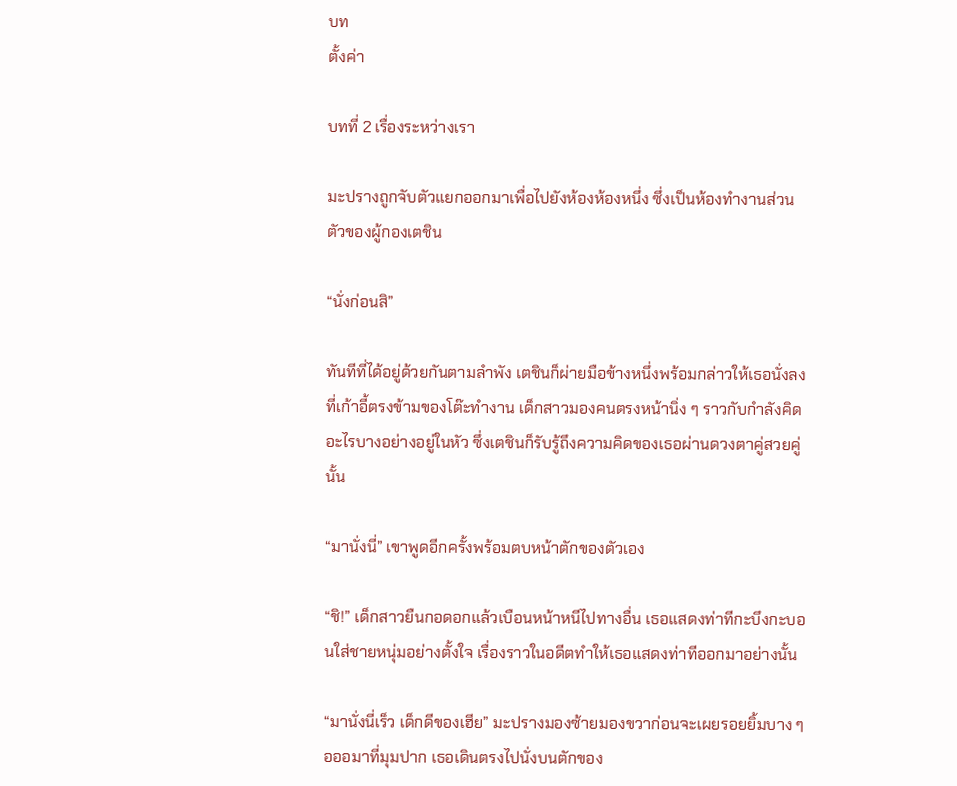บท
ตั้งค่า

บทที่ 2 เรื่องระหว่างเรา

มะปรางถูกจับตัวแยกออกมาเพื่อไปยังห้องห้องหนึ่ง ซึ่งเป็นห้องทำงานส่วนตัวของผู้กองเตชิน

“นั่งก่อนสิ”

ทันทีที่ได้อยู่ด้วยกันตามลำพัง เตชินก็ผ่ายมือข้างหนึ่งพร้อมกล่าวให้เธอนั่งลงที่เก้าอี้ตรงข้ามของโต๊ะทำงาน เด็กสาวมองคนตรงหน้านิ่ง ๆ ราวกับกำลังคิดอะไรบางอย่างอยู่ในหัว ซึ่งเตชินก็รับรู้ถึงความคิดของเธอผ่านดวงตาคู่สวยคู่นั้น

“มานั่งนี่” เขาพูดอีกครั้งพร้อมตบหน้าตักของตัวเอง

“ชิ!” เด็กสาวยืนกอดอกแล้วเบือนหน้าหนีไปทางอื่น เธอแสดงท่าทีกะบึงกะบอนใส่ชายหนุ่มอย่างตั้งใจ เรื่องราวในอดีตทำให้เธอแสดงท่าทีออกมาอย่างนั้น

“มานั่งนี่เร็ว เด็กดีของเฮีย” มะปรางมองซ้ายมองขวาก่อนจะเผยรอยยิ้มบาง ๆ อออมาที่มุมปาก เธอเดินตรงไปนั่งบนตักของ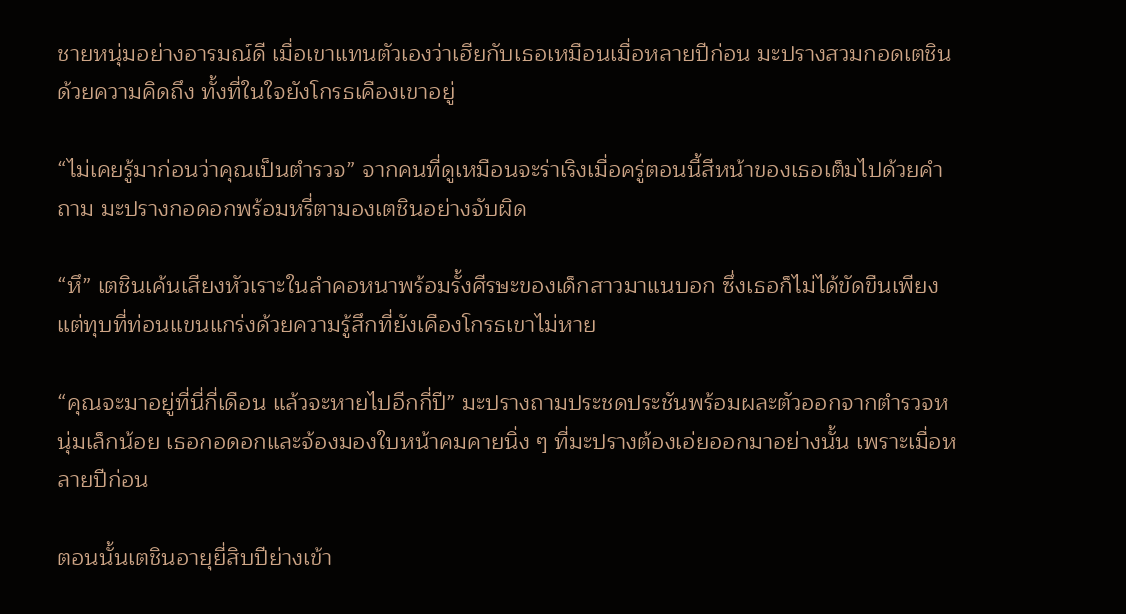ชายหนุ่มอย่างอารมณ์ดี เมื่อเขาแทนตัวเองว่าเฮียกับเธอเหมือนเมื่อหลายปีก่อน มะปรางสวมกอดเตชินด้วยความคิดถึง ทั้งที่ในใจยังโกรธเคืองเขาอยู่

“ไม่เคยรู้มาก่อนว่าคุณเป็นตำรวจ” จากคนที่ดูเหมือนจะร่าเริงเมื่อครู่ตอนนี้สีหน้าของเธอเต็มไปด้วยคำถาม มะปรางกอดอกพร้อมหรี่ตามองเตชินอย่างจับผิด

“หึ” เตชินเค้นเสียงหัวเราะในลำคอหนาพร้อมรั้งศีรษะของเด็กสาวมาแนบอก ซึ่งเธอก็ไม่ได้ขัดขืนเพียงแต่ทุบที่ท่อนแขนแกร่งด้วยความรู้สึกที่ยังเคืองโกรธเขาไม่หาย

“คุณจะมาอยู่ที่นี่กี่เดือน แล้วจะหายไปอีกกี่ปี” มะปรางถามประชดประชันพร้อมผละตัวออกจากตำรวจหนุ่มเล็กน้อย เธอกอดอกและจ้องมองใบหน้าคมคายนิ่ง ๆ ที่มะปรางต้องเอ่ยออกมาอย่างนั้น เพราะเมื่อหลายปีก่อน

ตอนนั้นเตชินอายุยี่สิบปีย่างเข้า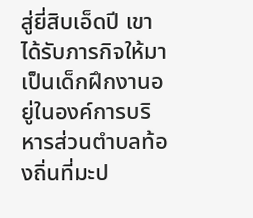สู่ยี่สิบเอ็ดปี เขาได้รับภารกิจให้มาเป็นเด็กฝึกงานอยู่ในองค์การบริหารส่วนตำบลท้องถิ่นที่มะป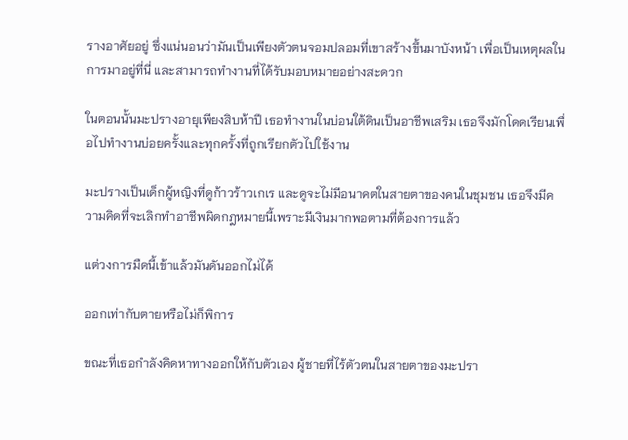รางอาศัยอยู่ ซึ่งแน่นอนว่ามันเป็นเพียงตัวตนจอมปลอมที่เขาสร้างขึ้นมาบังหน้า เพื่อเป็นเหตุผลในการมาอยู่ที่นี่ และสามารถทำงานที่ได้รับมอบหมายอย่างสะดวก

ในตอนนั้นมะปรางอายุเพียงสิบห้าปี เธอทำงานในบ่อนใต้ดินเป็นอาชีพเสริม เธอจึงมักโดดเรียนเพื่อไปทำงานบ่อยครั้งและทุกครั้งที่ถูกเรียกตัวไปใช้งาน

มะปรางเป็นเด็กผู้หญิงที่ดูก้าวร้าวเกเร และดูจะไม่มีอนาคตในสายตาของคนในชุมชน เธอจึงมีความคิดที่จะเลิกทำอาชีพผิดกฎหมายนี้เพราะมีเงินมากพอตามที่ต้องการแล้ว

แต่วงการมืดนี้เข้าแล้วมันดันออกไม่ได้

ออกเท่ากับตายหรือไม่ก็พิการ

ขณะที่เธอกำลังคิดหาทางออกให้กับตัวเอง ผู้ชายที่ไร้ตัวตนในสายตาของมะปรา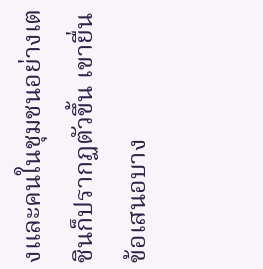งและคนในชุมชนอย่างเตชินก็ปรากฏตัวขึ้น เขายื่นข้อเสนอบาง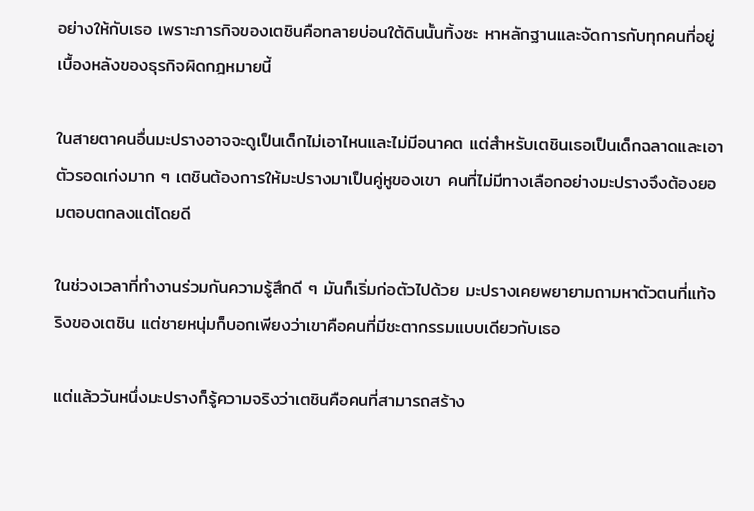อย่างให้กับเธอ เพราะภารกิจของเตชินคือทลายบ่อนใต้ดินนั้นทิ้งซะ หาหลักฐานและจัดการกับทุกคนที่อยู่เบื้องหลังของธุรกิจผิดกฎหมายนี้

ในสายตาคนอื่นมะปรางอาจจะดูเป็นเด็กไม่เอาไหนและไม่มีอนาคต แต่สำหรับเตชินเธอเป็นเด็กฉลาดและเอาตัวรอดเก่งมาก ๆ เตชินต้องการให้มะปรางมาเป็นคู่หูของเขา คนที่ไม่มีทางเลือกอย่างมะปรางจึงต้องยอมตอบตกลงแต่โดยดี

ในช่วงเวลาที่ทำงานร่วมกันความรู้สึกดี ๆ มันก็เริ่มก่อตัวไปด้วย มะปรางเคยพยายามถามหาตัวตนที่แท้จริงของเตชิน แต่ชายหนุ่มก็บอกเพียงว่าเขาคือคนที่มีชะตากรรมแบบเดียวกับเธอ

แต่แล้ววันหนึ่งมะปรางก็รู้ความจริงว่าเตชินคือคนที่สามารถสร้าง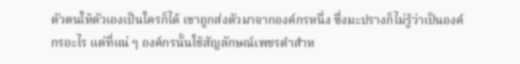ตัวตนให้ตัวเองเป็นใครก็ได้ เขาถูกส่งตัวมาจากองค์กรหนึ่ง ซึ่งมะปรางก็ไม่รู้ว่าเป็นองค์กรอะไร แต่ที่แน่ ๆ องค์กรนั้นใช้สัญลักษณ์เพชรดำสำห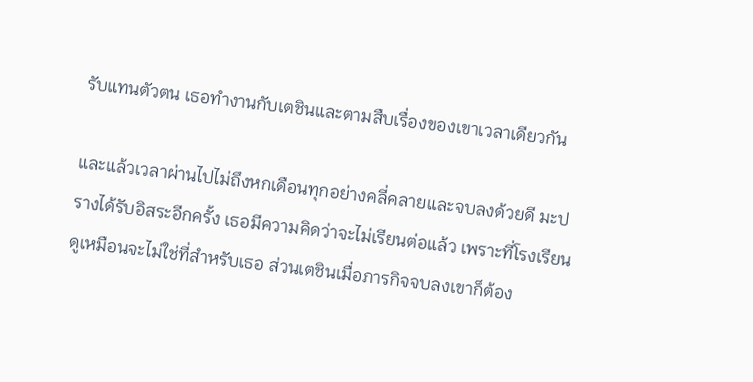รับแทนตัวตน เธอทำงานกับเตชินและตามสืบเรื่องของเขาเวลาเดียวกัน

และแล้วเวลาผ่านไปไม่ถึงหกเดือนทุกอย่างคลี่คลายและจบลงด้วยดี มะปรางได้รับอิสระอีกครั้ง เธอมีความคิดว่าจะไม่เรียนต่อแล้ว เพราะที่โรงเรียนดูเหมือนจะไม่ใช่ที่สำหรับเธอ ส่วนเตชินเมื่อภารกิจจบลงเขาก็ต้อง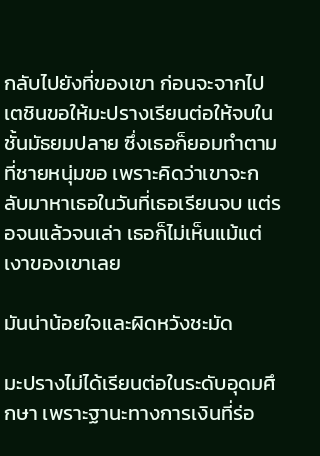กลับไปยังที่ของเขา ก่อนจะจากไปเตชินขอให้มะปรางเรียนต่อให้จบในชั้นมัธยมปลาย ซึ่งเธอก็ยอมทำตามที่ชายหนุ่มขอ เพราะคิดว่าเขาจะกลับมาหาเธอในวันที่เธอเรียนจบ แต่รอจนแล้วจนเล่า เธอก็ไม่เห็นแม้แต่เงาของเขาเลย

มันน่าน้อยใจและผิดหวังชะมัด

มะปรางไม่ได้เรียนต่อในระดับอุดมศึกษา เพราะฐานะทางการเงินที่ร่อ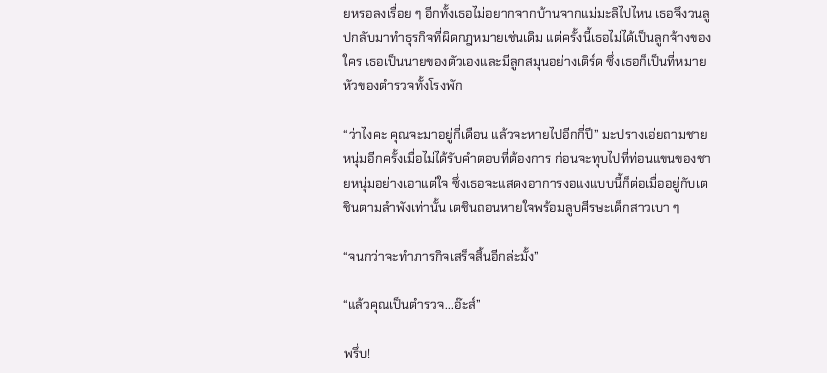ยหรอลงเรื่อย ๆ อีกทั้งเธอไม่อยากจากบ้านจากแม่มะลิไปไหน เธอจึงวนลูปกลับมาทำธุรกิจที่ผิดกฎหมายเช่นเดิม แต่ครั้งนี้เธอไม่ได้เป็นลูกจ้างของใคร เธอเป็นนายของตัวเองและมีลูกสมุนอย่างเติร์ด ซึ่งเธอก็เป็นที่หมายหัวของตำรวจทั้งโรงพัก

“ว่าไงคะ คุณจะมาอยู่กี่เดือน แล้วจะหายไปอีกกี่ปี” มะปรางเอ่ยถามชายหนุ่มอีกครั้งเมื่อไม่ได้รับคำตอบที่ต้องการ ก่อนจะทุบไปที่ท่อนแขนของชายหนุ่มอย่างเอาแต่ใจ ซึ่งเธอจะแสดงอาการงอแงแบบนี้ก็ต่อเมื่ออยู่กับเตชินตามลำพังเท่านั้น เตชินถอนหายใจพร้อมลูบศีรษะเด็กสาวเบา ๆ

“จนกว่าจะทำภารกิจเสร็จสิ้นอีกล่ะมั้ง”

“แล้วคุณเป็นตำรวจ...อ๊ะส์”

พรึ่บ!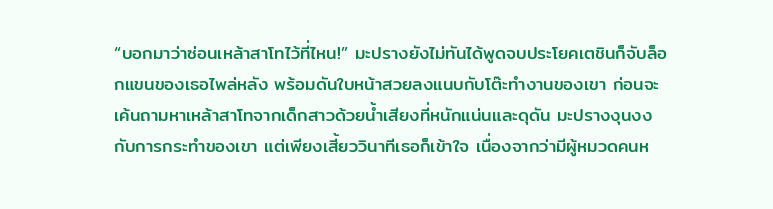“บอกมาว่าซ่อนเหล้าสาโทไว้ที่ไหน!” มะปรางยังไม่ทันได้พูดจบประโยคเตชินก็จับล็อกแขนของเธอไพล่หลัง พร้อมดันใบหน้าสวยลงแนบกับโต๊ะทำงานของเขา ก่อนจะเค้นถามหาเหล้าสาโทจากเด็กสาวด้วยน้ำเสียงที่หนักแน่นและดุดัน มะปรางงุนงงกับการกระทำของเขา แต่เพียงเสี้ยววินาทีเธอก็เข้าใจ เนื่องจากว่ามีผู้หมวดคนห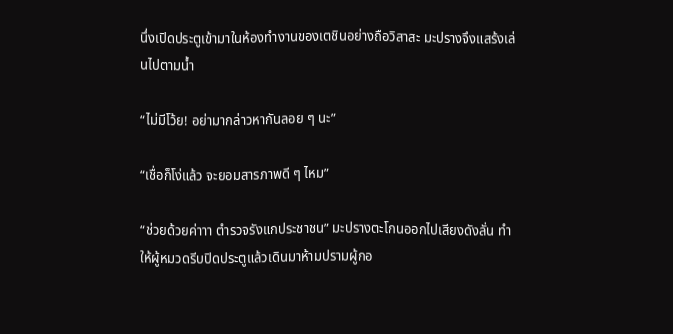นึ่งเปิดประตูเข้ามาในห้องทำงานของเตชินอย่างถือวิสาสะ มะปรางจึงแสร้งเล่นไปตามน้ำ

“ไม่มีโว้ย! อย่ามากล่าวหากันลอย ๆ นะ”

“เชื่อก็โง่แล้ว จะยอมสารภาพดี ๆ ไหม”

“ช่วยด้วยค่าาา ตำรวจรังแกประชาชน” มะปรางตะโกนออกไปเสียงดังลั่น ทำให้ผู้หมวดรีบปิดประตูแล้วเดินมาห้ามปรามผู้กอ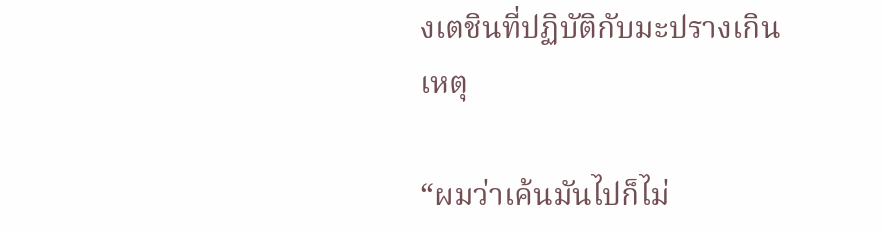งเตชินที่ปฏิบัติกับมะปรางเกินเหตุ

“ผมว่าเค้นมันไปก็ไม่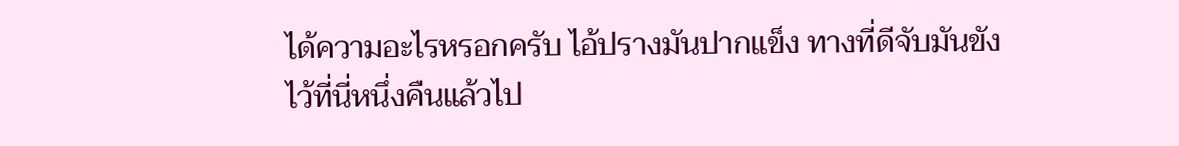ได้ความอะไรหรอกครับ ไอ้ปรางมันปากแข็ง ทางที่ดีจับมันขังไว้ที่นี่หนึ่งคืนแล้วไป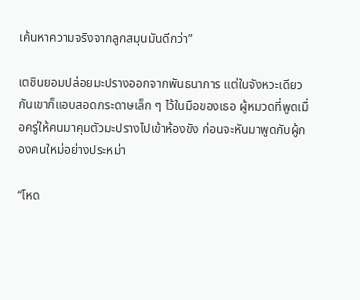เค้นหาความจริงจากลูกสมุนมันดีกว่า”

เตชินยอมปล่อยมะปรางออกจากพันธนาการ แต่ในจังหวะเดียวกันเขาก็แอบสอดกระดาษเล็ก ๆ ไว้ในมือของเธอ ผู้หมวดที่พูดเมื่อครู่ให้คนมาคุมตัวมะปรางไปเข้าห้องขัง ก่อนจะหันมาพูดกับผู้กองคนใหม่อย่างประหม่า

“โหด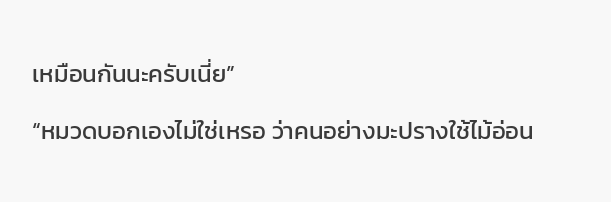เหมือนกันนะครับเนี่ย”

“หมวดบอกเองไม่ใช่เหรอ ว่าคนอย่างมะปรางใช้ไม้อ่อน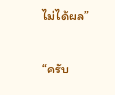ไม่ได้ผล”

“ครับ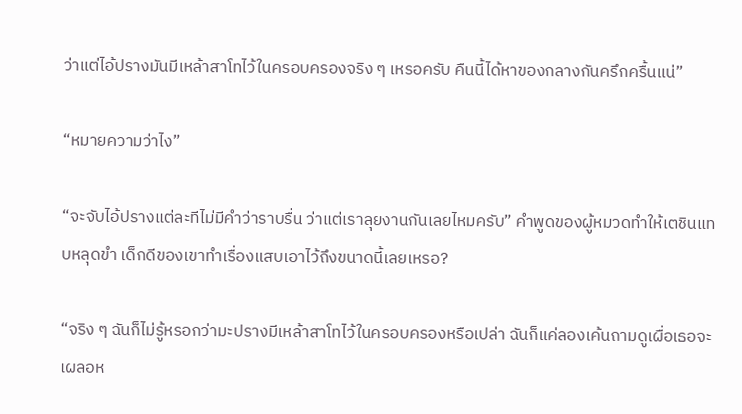ว่าแต่ไอ้ปรางมันมีเหล้าสาโทไว้ในครอบครองจริง ๆ เหรอครับ คืนนี้ได้หาของกลางกันครึกครื้นแน่”

“หมายความว่าไง”

“จะจับไอ้ปรางแต่ละทีไม่มีคำว่าราบรื่น ว่าแต่เราลุยงานกันเลยไหมครับ” คำพูดของผู้หมวดทำให้เตชินแทบหลุดขำ เด็กดีของเขาทำเรื่องแสบเอาไว้ถึงขนาดนี้เลยเหรอ?

“จริง ๆ ฉันก็ไม่รู้หรอกว่ามะปรางมีเหล้าสาโทไว้ในครอบครองหรือเปล่า ฉันก็แค่ลองเค้นถามดูเผื่อเธอจะเผลอห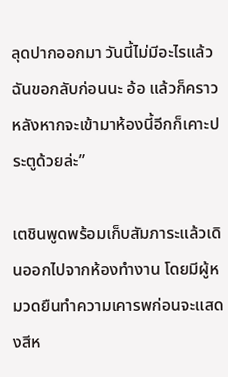ลุดปากออกมา วันนี้ไม่มีอะไรแล้วฉันขอกลับก่อนนะ อ้อ แล้วก็คราวหลังหากจะเข้ามาห้องนี้อีกก็เคาะประตูด้วยล่ะ”

เตชินพูดพร้อมเก็บสัมภาระแล้วเดินออกไปจากห้องทำงาน โดยมีผู้หมวดยืนทำความเคารพก่อนจะแสดงสีห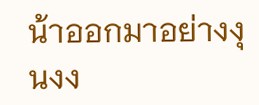น้าออกมาอย่างงุนงง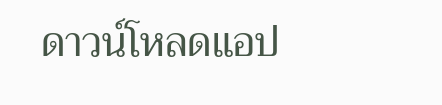ดาวน์โหลดแอป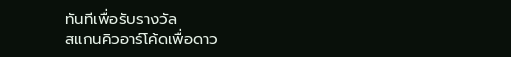ทันทีเพื่อรับรางวัล
สแกนคิวอาร์โค้ดเพื่อดาว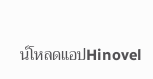น์โหลดแอปHinovel